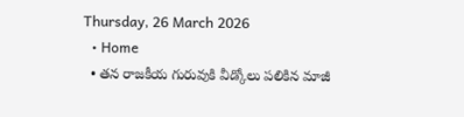Thursday, 26 March 2026
  • Home
  • తన రాజకీయ గురువుకి వీడ్కోలు పలికిన మాజీ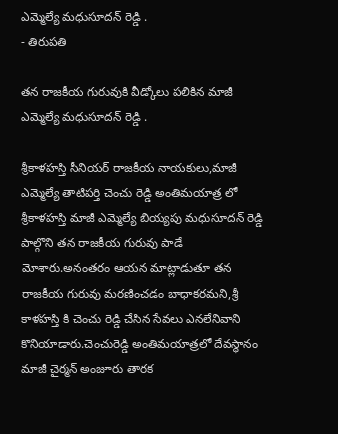ఎమ్మెల్యే మధుసూదన్ రెడ్డి .
- తిరుపతి

తన రాజకీయ గురువుకి వీడ్కోలు పలికిన మాజీ ఎమ్మెల్యే మధుసూదన్ రెడ్డి .

శ్రీకాళహస్తి సీనియర్ రాజకీయ నాయకులు,మాజీ ఎమ్మెల్యే తాటిపర్తి చెంచు రెడ్డి అంతిమయాత్ర లో శ్రీకాళహస్తి మాజీ ఎమ్మెల్యే బియ్యపు మధుసూదన్ రెడ్డి పాల్గొని తన రాజకీయ గురువు పాడే మోశారు.అనంతరం ఆయన మాట్లాడుతూ తన రాజకీయ గురువు మరణించడం బాధాకరమని,శ్రీ కాళహస్తి కి చెంచు రెడ్డి చేసిన సేవలు ఎనలేనివాని కొనియాడారు.చెంచురెడ్డి అంతిమయాత్రలో దేవస్థానం మాజీ చైర్మన్ అంజూరు తారక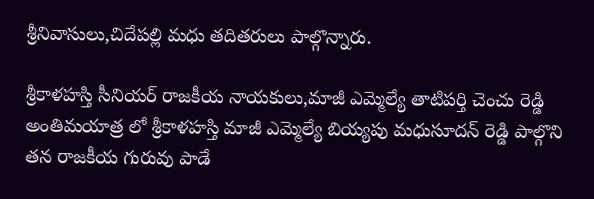శ్రీనివాసులు,చిదేపల్లి మధు తదితరులు పాల్గొన్నారు.

శ్రీకాళహస్తి సీనియర్ రాజకీయ నాయకులు,మాజీ ఎమ్మెల్యే తాటిపర్తి చెంచు రెడ్డి అంతిమయాత్ర లో శ్రీకాళహస్తి మాజీ ఎమ్మెల్యే బియ్యపు మధుసూదన్ రెడ్డి పాల్గొని తన రాజకీయ గురువు పాడే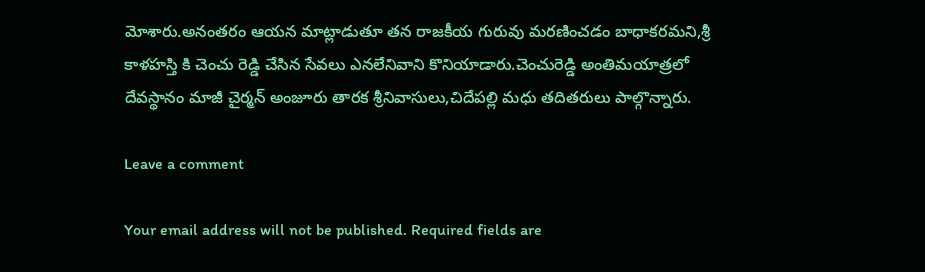మోశారు.అనంతరం ఆయన మాట్లాడుతూ తన రాజకీయ గురువు మరణించడం బాధాకరమని,శ్రీ కాళహస్తి కి చెంచు రెడ్డి చేసిన సేవలు ఎనలేనివాని కొనియాడారు.చెంచురెడ్డి అంతిమయాత్రలో దేవస్థానం మాజీ చైర్మన్ అంజూరు తారక శ్రీనివాసులు,చిదేపల్లి మధు తదితరులు పాల్గొన్నారు.

Leave a comment

Your email address will not be published. Required fields are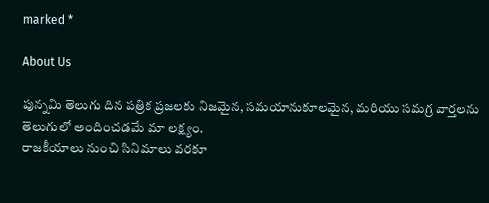marked *

About Us

పున్నమి తెలుగు దిన పత్రిక ప్రజలకు నిజమైన, సమయానుకూలమైన, మరియు సమగ్ర వార్తలను తెలుగులో అందించడమే మా లక్ష్యం.
రాజకీయాలు నుంచి సినిమాలు వరకూ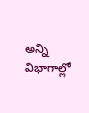అన్ని విభాగాల్లో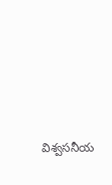విశ్వసనీయ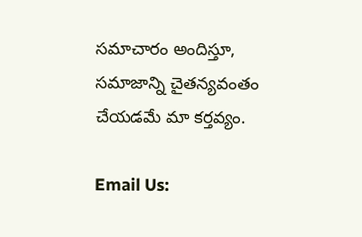సమాచారం అందిస్తూ, సమాజాన్ని చైతన్యవంతం చేయడమే మా కర్తవ్యం.

Email Us: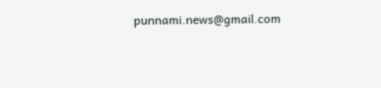punnami.news@gmail.com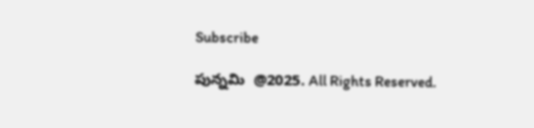Subscribe

పున్నమి  @2025. All Rights Reserved.